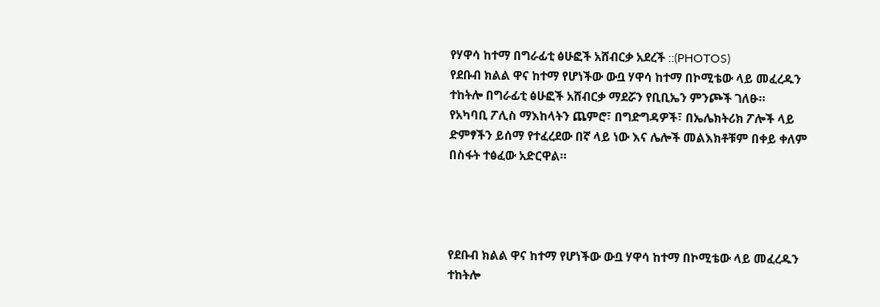የሃዋሳ ከተማ በግራፊቲ ፅሁፎች አሸብርቃ አደረች ::(PHOTOS)
የደቡብ ክልል ዋና ከተማ የሆነችው ውቧ ሃዋሳ ከተማ በኮሚቴው ላይ መፈረዱን ተከትሎ በግራፊቲ ፅሁፎች አሸብርቃ ማደሯን የቢቢኤን ምንጮች ገለፁ።
የአካባቢ ፖሊስ ማእከላትን ጨምሮ፣ በግድግዳዎች፣ በኤሌክትሪክ ፖሎች ላይ ድምፃችን ይሰማ የተፈረደው በኛ ላይ ነው እና ሌሎች መልእክቶቹም በቀይ ቀለም በስፋት ተፅፈው አድርዋል።




የደቡብ ክልል ዋና ከተማ የሆነችው ውቧ ሃዋሳ ከተማ በኮሚቴው ላይ መፈረዱን ተከትሎ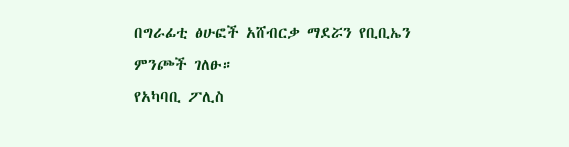በግራፊቲ ፅሁፎች አሸብርቃ ማደሯን የቢቢኤን ምንጮች ገለፁ።
የአካባቢ ፖሊስ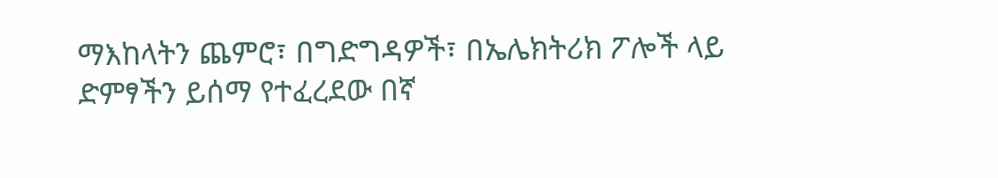ማእከላትን ጨምሮ፣ በግድግዳዎች፣ በኤሌክትሪክ ፖሎች ላይ ድምፃችን ይሰማ የተፈረደው በኛ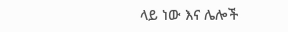ላይ ነው እና ሌሎች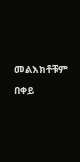መልእክቶቹም በቀይ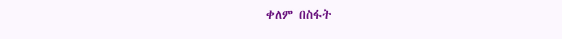ቀለም በስፋት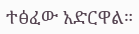ተፅፈው አድርዋል።